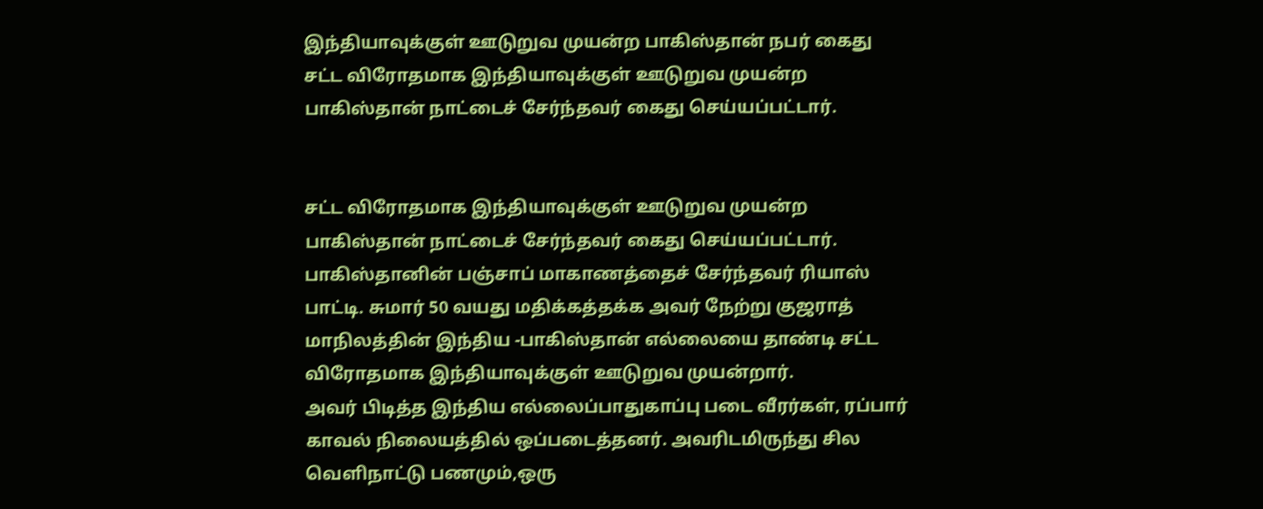இந்தியாவுக்குள் ஊடுறுவ முயன்ற பாகிஸ்தான் நபர் கைது
சட்ட விரோதமாக இந்தியாவுக்குள் ஊடுறுவ முயன்ற பாகிஸ்தான் நாட்டைச் சேர்ந்தவர் கைது செய்யப்பட்டார்.


சட்ட விரோதமாக இந்தியாவுக்குள் ஊடுறுவ முயன்ற பாகிஸ்தான் நாட்டைச் சேர்ந்தவர் கைது செய்யப்பட்டார்.
பாகிஸ்தானின் பஞ்சாப் மாகாணத்தைச் சேர்ந்தவர் ரியாஸ் பாட்டி. சுமார் 50 வயது மதிக்கத்தக்க அவர் நேற்று குஜராத் மாநிலத்தின் இந்திய -பாகிஸ்தான் எல்லையை தாண்டி சட்ட விரோதமாக இந்தியாவுக்குள் ஊடுறுவ முயன்றார்.
அவர் பிடித்த இந்திய எல்லைப்பாதுகாப்பு படை வீரர்கள், ரப்பார் காவல் நிலையத்தில் ஒப்படைத்தனர். அவரிடமிருந்து சில வெளிநாட்டு பணமும்,ஒரு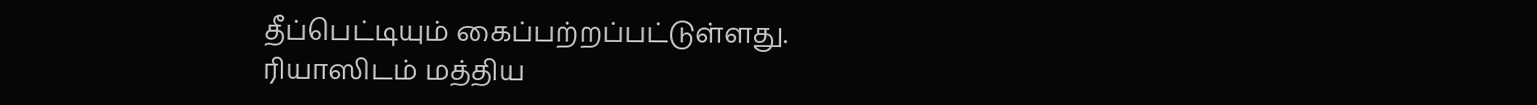தீப்பெட்டியும் கைப்பற்றப்பட்டுள்ளது.
ரியாஸிடம் மத்திய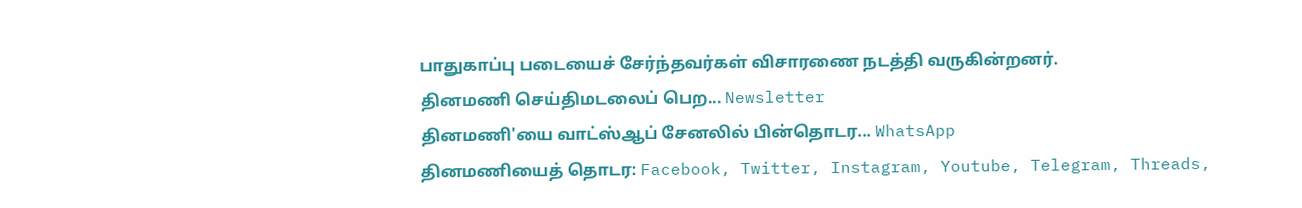பாதுகாப்பு படையைச் சேர்ந்தவர்கள் விசாரணை நடத்தி வருகின்றனர்.
தினமணி செய்திமடலைப் பெற... Newsletter
தினமணி'யை வாட்ஸ்ஆப் சேனலில் பின்தொடர... WhatsApp
தினமணியைத் தொடர: Facebook, Twitter, Instagram, Youtube, Telegram, Threads,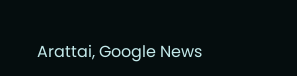Arattai, Google News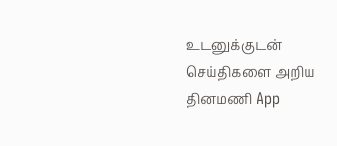உடனுக்குடன் செய்திகளை அறிய தினமணி App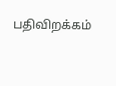பதிவிறக்கம்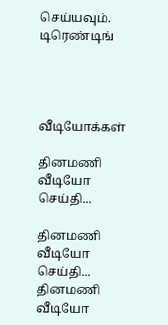செய்யவும்.
டிரெண்டிங்




வீடியோக்கள்

தினமணி வீடியோ செய்தி...

தினமணி வீடியோ செய்தி...
தினமணி வீடியோ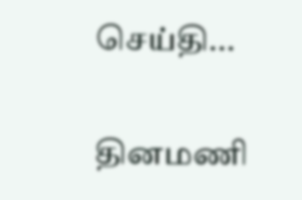செய்தி...

தினமணி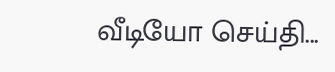வீடியோ செய்தி...